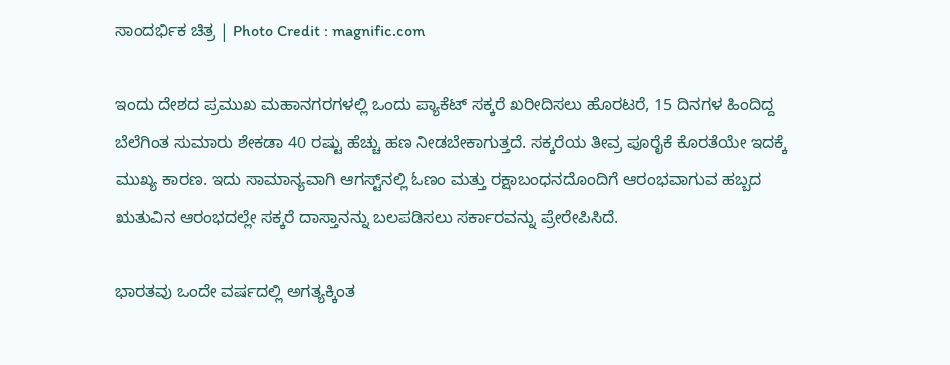ಸಾಂದರ್ಭಿಕ ಚಿತ್ರ | Photo Credit : magnific.com

ಇಂದು ದೇಶದ ಪ್ರಮುಖ ಮಹಾನಗರಗಳಲ್ಲಿ ಒಂದು ಪ್ಯಾಕೆಟ್ ಸಕ್ಕರೆ ಖರೀದಿಸಲು ಹೊರಟರೆ, 15 ದಿನಗಳ ಹಿಂದಿದ್ದ ಬೆಲೆಗಿಂತ ಸುಮಾರು ಶೇಕಡಾ 40 ರಷ್ಟು ಹೆಚ್ಚು ಹಣ ನೀಡಬೇಕಾಗುತ್ತದೆ. ಸಕ್ಕರೆಯ ತೀವ್ರ ಪೂರೈಕೆ ಕೊರತೆಯೇ ಇದಕ್ಕೆ ಮುಖ್ಯ ಕಾರಣ. ಇದು ಸಾಮಾನ್ಯವಾಗಿ ಆಗಸ್ಟ್‌ನಲ್ಲಿ ಓಣಂ ಮತ್ತು ರಕ್ಷಾಬಂಧನದೊಂದಿಗೆ ಆರಂಭವಾಗುವ ಹಬ್ಬದ ಋತುವಿನ ಆರಂಭದಲ್ಲೇ ಸಕ್ಕರೆ ದಾಸ್ತಾನನ್ನು ಬಲಪಡಿಸಲು ಸರ್ಕಾರವನ್ನು ಪ್ರೇರೇಪಿಸಿದೆ.

ಭಾರತವು ಒಂದೇ ವರ್ಷದಲ್ಲಿ ಅಗತ್ಯಕ್ಕಿಂತ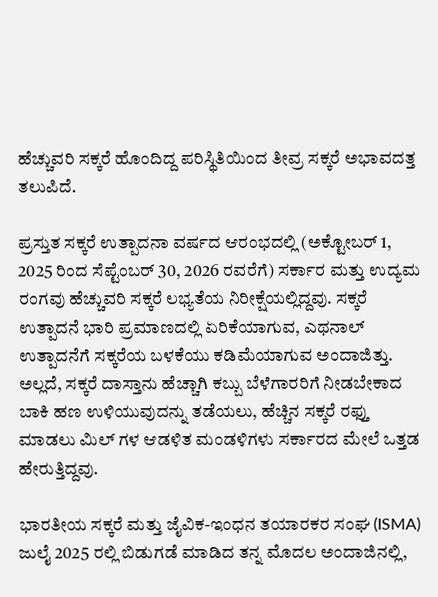ಹೆಚ್ಚುವರಿ ಸಕ್ಕರೆ ಹೊಂದಿದ್ದ ಪರಿಸ್ಥಿತಿಯಿಂದ ತೀವ್ರ ಸಕ್ಕರೆ ಅಭಾವದತ್ತ ತಲುಪಿದೆ.

ಪ್ರಸ್ತುತ ಸಕ್ಕರೆ ಉತ್ಪಾದನಾ ವರ್ಷದ ಆರಂಭದಲ್ಲಿ (ಅಕ್ಟೋಬರ್ 1, 2025 ರಿಂದ ಸೆಪ್ಟೆಂಬರ್ 30, 2026 ರವರೆಗೆ) ಸರ್ಕಾರ ಮತ್ತು ಉದ್ಯಮ ರಂಗವು ಹೆಚ್ಚುವರಿ ಸಕ್ಕರೆ ಲಭ್ಯತೆಯ ನಿರೀಕ್ಷೆಯಲ್ಲಿದ್ದವು. ಸಕ್ಕರೆ ಉತ್ಪಾದನೆ ಭಾರಿ ಪ್ರಮಾಣದಲ್ಲಿ ಏರಿಕೆಯಾಗುವ, ಎಥನಾಲ್ ಉತ್ಪಾದನೆಗೆ ಸಕ್ಕರೆಯ ಬಳಕೆಯು ಕಡಿಮೆಯಾಗುವ ಅಂದಾಜಿತ್ತು. ಅಲ್ಲದೆ, ಸಕ್ಕರೆ ದಾಸ್ತಾನು ಹೆಚ್ಚಾಗಿ ಕಬ್ಬು ಬೆಳೆಗಾರರಿಗೆ ನೀಡಬೇಕಾದ ಬಾಕಿ ಹಣ ಉಳಿಯುವುದನ್ನು ತಡೆಯಲು, ಹೆಚ್ಚಿನ ಸಕ್ಕರೆ ರಫ್ತು ಮಾಡಲು ಮಿಲ್ ಗಳ ಆಡಳಿತ ಮಂಡಳಿಗಳು ಸರ್ಕಾರದ ಮೇಲೆ ಒತ್ತಡ ಹೇರುತ್ತಿದ್ದವು.

ಭಾರತೀಯ ಸಕ್ಕರೆ ಮತ್ತು ಜೈವಿಕ-ಇಂಧನ ತಯಾರಕರ ಸಂಘ (ISMA) ಜುಲೈ 2025 ರಲ್ಲಿ ಬಿಡುಗಡೆ ಮಾಡಿದ ತನ್ನ ಮೊದಲ ಅಂದಾಜಿನಲ್ಲಿ,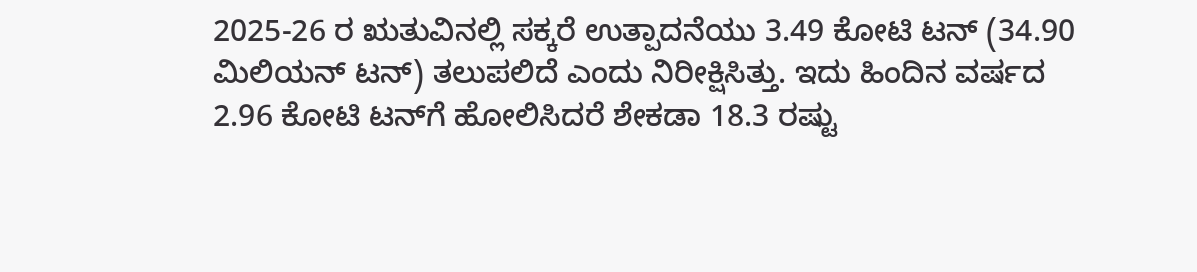2025-26 ರ ಋತುವಿನಲ್ಲಿ ಸಕ್ಕರೆ ಉತ್ಪಾದನೆಯು 3.49 ಕೋಟಿ ಟನ್ (34.90 ಮಿಲಿಯನ್ ಟನ್) ತಲುಪಲಿದೆ ಎಂದು ನಿರೀಕ್ಷಿಸಿತ್ತು. ಇದು ಹಿಂದಿನ ವರ್ಷದ 2.96 ಕೋಟಿ ಟನ್‌ಗೆ ಹೋಲಿಸಿದರೆ ಶೇಕಡಾ 18.3 ರಷ್ಟು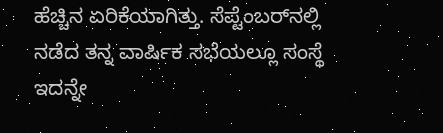ಹೆಚ್ಚಿನ ಏರಿಕೆಯಾಗಿತ್ತು. ಸೆಪ್ಟೆಂಬರ್‌ನಲ್ಲಿ ನಡೆದ ತನ್ನ ವಾರ್ಷಿಕ ಸಭೆಯಲ್ಲೂ ಸಂಸ್ಥೆ ಇದನ್ನೇ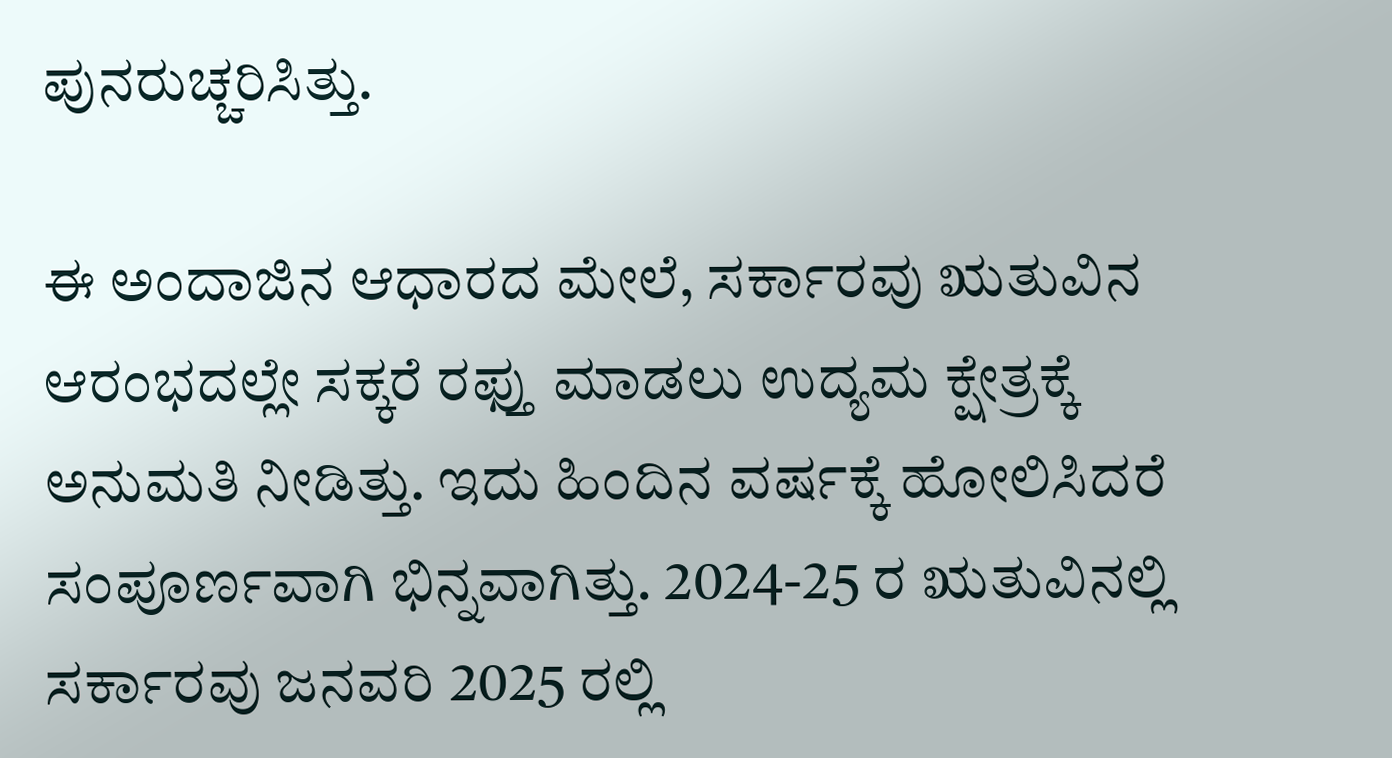ಪುನರುಚ್ಚರಿಸಿತ್ತು.

ಈ ಅಂದಾಜಿನ ಆಧಾರದ ಮೇಲೆ, ಸರ್ಕಾರವು ಋತುವಿನ ಆರಂಭದಲ್ಲೇ ಸಕ್ಕರೆ ರಫ್ತು ಮಾಡಲು ಉದ್ಯಮ ಕ್ಷೇತ್ರಕ್ಕೆ ಅನುಮತಿ ನೀಡಿತ್ತು. ಇದು ಹಿಂದಿನ ವರ್ಷಕ್ಕೆ ಹೋಲಿಸಿದರೆ ಸಂಪೂರ್ಣವಾಗಿ ಭಿನ್ನವಾಗಿತ್ತು. 2024-25 ರ ಋತುವಿನಲ್ಲಿ ಸರ್ಕಾರವು ಜನವರಿ 2025 ರಲ್ಲಿ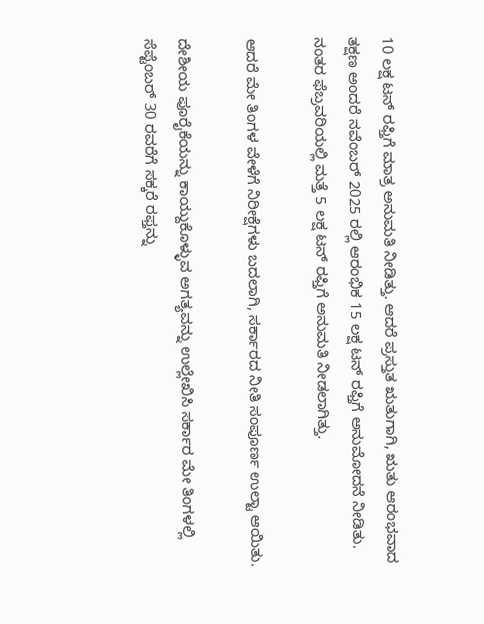10 ಲಕ್ಷ ಟನ್ ರಫ್ತಿಗೆ ಮಾತ್ರ ಅನುಮತಿ ನೀಡಿತ್ತು. ಆದರೆ ಪ್ರಸ್ತುತ ಋತುಗಾಗಿ, ಋತು ಆರಂಭವಾದ ತಕ್ಷಣ ಅಂದರೆ ನವೆಂಬರ್ 2025 ರಲ್ಲಿ ಆರಂಭಿಕ 15 ಲಕ್ಷ ಟನ್ ರಫ್ತಿಗೆ ಅನುಮೋದನೆ ನೀಡಿತು. ನಂತರ ಫೆಬ್ರವರಿಯಲ್ಲಿ ಮತ್ತೆ 5 ಲಕ್ಷ ಟನ್ ರಫ್ತಿಗೆ ಅನುಮತಿ ನೀಡಲಾಗಿತ್ತು.

ಆದರೆ ಮೇ ತಿಂಗಳ ವೇಳೆಗೆ ನಿರೀಕ್ಷೆಗಳು ಬದಲಾಗಿ, ಸರ್ಕಾರದ ನೀತಿ ಸಂಪೂರ್ಣ ಉಲ್ಟಾ ಆಯಿತು.

ದೇಶೀಯ ಪೂರೈಕೆಯನ್ನು ಕಾಯ್ದುಕೊಳ್ಳುವ ಅಗತ್ಯವನ್ನು ಉಲ್ಲೇಖಿಸಿ ಸರ್ಕಾರ ಮೇ ತಿಂಗಳಲ್ಲಿ ಸೆಪ್ಟೆಂಬರ್ 30 ರವರೆಗೆ ಸಕ್ಕರೆ ರಫ್ತನ್ನು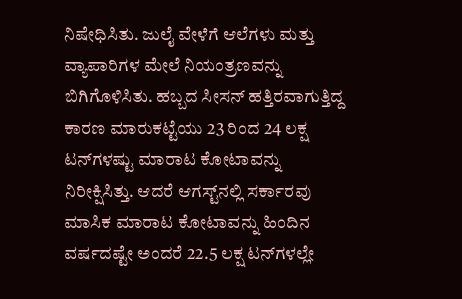ನಿಷೇಧಿಸಿತು. ಜುಲೈ ವೇಳೆಗೆ ಆಲೆಗಳು ಮತ್ತು ವ್ಯಾಪಾರಿಗಳ ಮೇಲೆ ನಿಯಂತ್ರಣವನ್ನು ಬಿಗಿಗೊಳಿಸಿತು. ಹಬ್ಬದ ಸೀಸನ್ ಹತ್ತಿರವಾಗುತ್ತಿದ್ದ ಕಾರಣ ಮಾರುಕಟ್ಟೆಯು 23 ರಿಂದ 24 ಲಕ್ಷ ಟನ್‌ಗಳಷ್ಟು ಮಾರಾಟ ಕೋಟಾವನ್ನು ನಿರೀಕ್ಷಿಸಿತ್ತು. ಆದರೆ ಆಗಸ್ಟ್‌ನಲ್ಲಿ ಸರ್ಕಾರವು ಮಾಸಿಕ ಮಾರಾಟ ಕೋಟಾವನ್ನು ಹಿಂದಿನ ವರ್ಷದಷ್ಟೇ ಅಂದರೆ 22.5 ಲಕ್ಷ ಟನ್‌ಗಳಲ್ಲೇ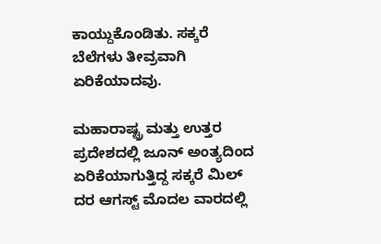ಕಾಯ್ದುಕೊಂಡಿತು. ಸಕ್ಕರೆ ಬೆಲೆಗಳು ತೀವ್ರವಾಗಿ ಏರಿಕೆಯಾದವು.

ಮಹಾರಾಷ್ಟ್ರ ಮತ್ತು ಉತ್ತರ ಪ್ರದೇಶದಲ್ಲಿ ಜೂನ್ ಅಂತ್ಯದಿಂದ ಏರಿಕೆಯಾಗುತ್ತಿದ್ದ ಸಕ್ಕರೆ ಮಿಲ್ ದರ ಆಗಸ್ಟ್ ಮೊದಲ ವಾರದಲ್ಲಿ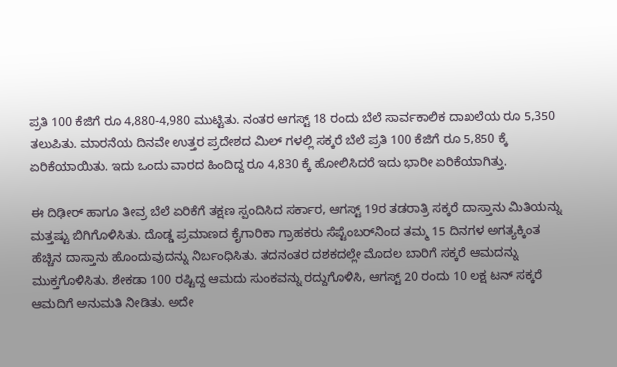ಪ್ರತಿ 100 ಕೆಜಿಗೆ ರೂ 4,880-4,980 ಮುಟ್ಟಿತು. ನಂತರ ಆಗಸ್ಟ್ 18 ರಂದು ಬೆಲೆ ಸಾರ್ವಕಾಲಿಕ ದಾಖಲೆಯ ರೂ 5,350 ತಲುಪಿತು. ಮಾರನೆಯ ದಿನವೇ ಉತ್ತರ ಪ್ರದೇಶದ ಮಿಲ್ ಗಳಲ್ಲಿ ಸಕ್ಕರೆ ಬೆಲೆ ಪ್ರತಿ 100 ಕೆಜಿಗೆ ರೂ 5,850 ಕ್ಕೆ ಏರಿಕೆಯಾಯಿತು. ಇದು ಒಂದು ವಾರದ ಹಿಂದಿದ್ದ ರೂ 4,830 ಕ್ಕೆ ಹೋಲಿಸಿದರೆ ಇದು ಭಾರೀ ಏರಿಕೆಯಾಗಿತ್ತು.

ಈ ದಿಢೀರ್ ಹಾಗೂ ತೀವ್ರ ಬೆಲೆ ಏರಿಕೆಗೆ ತಕ್ಷಣ ಸ್ಪಂದಿಸಿದ ಸರ್ಕಾರ, ಆಗಸ್ಟ್ 19ರ ತಡರಾತ್ರಿ ಸಕ್ಕರೆ ದಾಸ್ತಾನು ಮಿತಿಯನ್ನು ಮತ್ತಷ್ಟು ಬಿಗಿಗೊಳಿಸಿತು. ದೊಡ್ಡ ಪ್ರಮಾಣದ ಕೈಗಾರಿಕಾ ಗ್ರಾಹಕರು ಸೆಪ್ಟೆಂಬರ್‌ನಿಂದ ತಮ್ಮ 15 ದಿನಗಳ ಅಗತ್ಯಕ್ಕಿಂತ ಹೆಚ್ಚಿನ ದಾಸ್ತಾನು ಹೊಂದುವುದನ್ನು ನಿರ್ಬಂಧಿಸಿತು. ತದನಂತರ ದಶಕದಲ್ಲೇ ಮೊದಲ ಬಾರಿಗೆ ಸಕ್ಕರೆ ಆಮದನ್ನು ಮುಕ್ತಗೊಳಿಸಿತು. ಶೇಕಡಾ 100 ರಷ್ಟಿದ್ದ ಆಮದು ಸುಂಕವನ್ನು ರದ್ದುಗೊಳಿಸಿ, ಆಗಸ್ಟ್ 20 ರಂದು 10 ಲಕ್ಷ ಟನ್ ಸಕ್ಕರೆ ಆಮದಿಗೆ ಅನುಮತಿ ನೀಡಿತು. ಅದೇ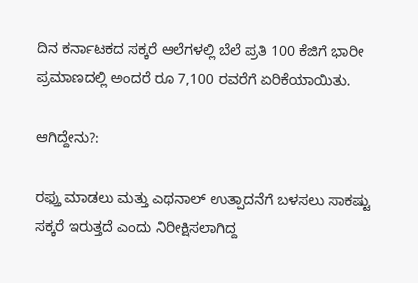ದಿನ ಕರ್ನಾಟಕದ ಸಕ್ಕರೆ ಆಲೆಗಳಲ್ಲಿ ಬೆಲೆ ಪ್ರತಿ 100 ಕೆಜಿಗೆ ಭಾರೀ ಪ್ರಮಾಣದಲ್ಲಿ ಅಂದರೆ ರೂ 7,100 ರವರೆಗೆ ಏರಿಕೆಯಾಯಿತು.

ಆಗಿದ್ದೇನು?:

ರಫ್ತು ಮಾಡಲು ಮತ್ತು ಎಥನಾಲ್ ಉತ್ಪಾದನೆಗೆ ಬಳಸಲು ಸಾಕಷ್ಟು ಸಕ್ಕರೆ ಇರುತ್ತದೆ ಎಂದು ನಿರೀಕ್ಷಿಸಲಾಗಿದ್ದ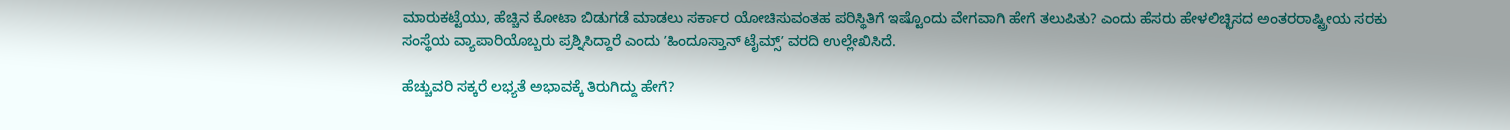ಮಾರುಕಟ್ಟೆಯು, ಹೆಚ್ಚಿನ ಕೋಟಾ ಬಿಡುಗಡೆ ಮಾಡಲು ಸರ್ಕಾರ ಯೋಚಿಸುವಂತಹ ಪರಿಸ್ಥಿತಿಗೆ ಇಷ್ಟೊಂದು ವೇಗವಾಗಿ ಹೇಗೆ ತಲುಪಿತು? ಎಂದು ಹೆಸರು ಹೇಳಲಿಚ್ಛಿಸದ ಅಂತರರಾಷ್ಟ್ರೀಯ ಸರಕು ಸಂಸ್ಥೆಯ ವ್ಯಾಪಾರಿಯೊಬ್ಬರು ಪ್ರಶ್ನಿಸಿದ್ದಾರೆ ಎಂದು ʼಹಿಂದೂಸ್ತಾನ್ ಟೈಮ್ಸ್ʼ ವರದಿ ಉಲ್ಲೇಖಿಸಿದೆ.

ಹೆಚ್ಚುವರಿ ಸಕ್ಕರೆ ಲಭ್ಯತೆ ಅಭಾವಕ್ಕೆ ತಿರುಗಿದ್ದು ಹೇಗೆ?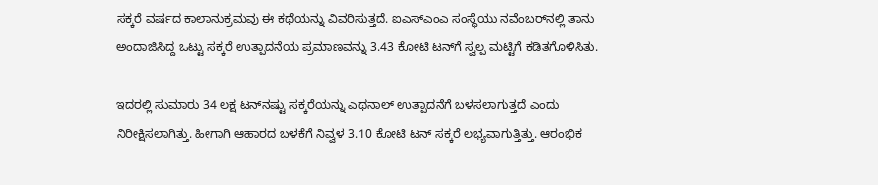ಸಕ್ಕರೆ ವರ್ಷದ ಕಾಲಾನುಕ್ರಮವು ಈ ಕಥೆಯನ್ನು ವಿವರಿಸುತ್ತದೆ. ಐಎಸ್ಎಂಎ ಸಂಸ್ಥೆಯು ನವೆಂಬರ್‌ನಲ್ಲಿ ತಾನು ಅಂದಾಜಿಸಿದ್ದ ಒಟ್ಟು ಸಕ್ಕರೆ ಉತ್ಪಾದನೆಯ ಪ್ರಮಾಣವನ್ನು 3.43 ಕೋಟಿ ಟನ್‌ಗೆ ಸ್ವಲ್ಪ ಮಟ್ಟಿಗೆ ಕಡಿತಗೊಳಿಸಿತು.

ಇದರಲ್ಲಿ ಸುಮಾರು 34 ಲಕ್ಷ ಟನ್‌ನಷ್ಟು ಸಕ್ಕರೆಯನ್ನು ಎಥನಾಲ್ ಉತ್ಪಾದನೆಗೆ ಬಳಸಲಾಗುತ್ತದೆ ಎಂದು ನಿರೀಕ್ಷಿಸಲಾಗಿತ್ತು. ಹೀಗಾಗಿ ಆಹಾರದ ಬಳಕೆಗೆ ನಿವ್ವಳ 3.10 ಕೋಟಿ ಟನ್ ಸಕ್ಕರೆ ಲಭ್ಯವಾಗುತ್ತಿತ್ತು. ಆರಂಭಿಕ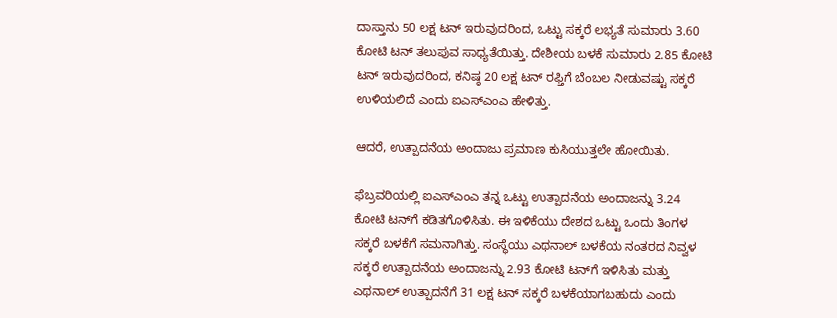ದಾಸ್ತಾನು 50 ಲಕ್ಷ ಟನ್ ಇರುವುದರಿಂದ, ಒಟ್ಟು ಸಕ್ಕರೆ ಲಭ್ಯತೆ ಸುಮಾರು 3.60 ಕೋಟಿ ಟನ್ ತಲುಪುವ ಸಾಧ್ಯತೆಯಿತ್ತು. ದೇಶೀಯ ಬಳಕೆ ಸುಮಾರು 2.85 ಕೋಟಿ ಟನ್ ಇರುವುದರಿಂದ, ಕನಿಷ್ಠ 20 ಲಕ್ಷ ಟನ್ ರಫ್ತಿಗೆ ಬೆಂಬಲ ನೀಡುವಷ್ಟು ಸಕ್ಕರೆ ಉಳಿಯಲಿದೆ ಎಂದು ಐಎಸ್ಎಂಎ ಹೇಳಿತ್ತು.

ಆದರೆ, ಉತ್ಪಾದನೆಯ ಅಂದಾಜು ಪ್ರಮಾಣ ಕುಸಿಯುತ್ತಲೇ ಹೋಯಿತು.

ಫೆಬ್ರವರಿಯಲ್ಲಿ ಐಎಸ್ಎಂಎ ತನ್ನ ಒಟ್ಟು ಉತ್ಪಾದನೆಯ ಅಂದಾಜನ್ನು 3.24 ಕೋಟಿ ಟನ್‌ಗೆ ಕಡಿತಗೊಳಿಸಿತು. ಈ ಇಳಿಕೆಯು ದೇಶದ ಒಟ್ಟು ಒಂದು ತಿಂಗಳ ಸಕ್ಕರೆ ಬಳಕೆಗೆ ಸಮನಾಗಿತ್ತು. ಸಂಸ್ಥೆಯು ಎಥನಾಲ್ ಬಳಕೆಯ ನಂತರದ ನಿವ್ವಳ ಸಕ್ಕರೆ ಉತ್ಪಾದನೆಯ ಅಂದಾಜನ್ನು 2.93 ಕೋಟಿ ಟನ್‌ಗೆ ಇಳಿಸಿತು ಮತ್ತು ಎಥನಾಲ್ ಉತ್ಪಾದನೆಗೆ 31 ಲಕ್ಷ ಟನ್ ಸಕ್ಕರೆ ಬಳಕೆಯಾಗಬಹುದು ಎಂದು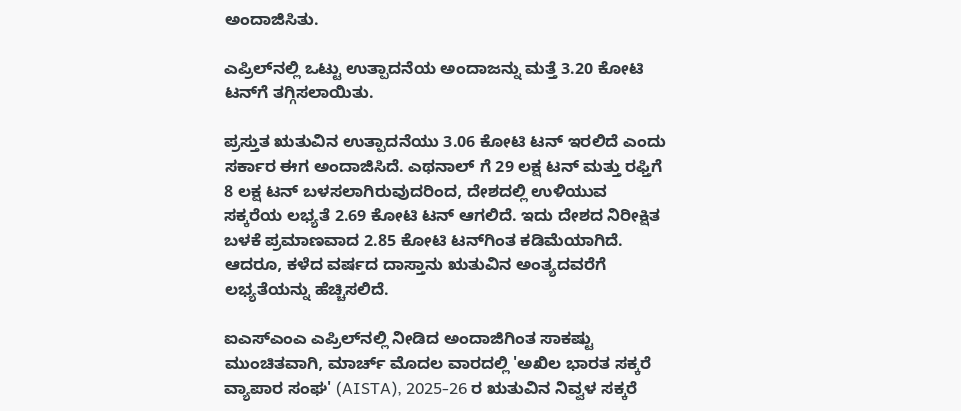ಅಂದಾಜಿಸಿತು.

ಎಪ್ರಿಲ್‌ನಲ್ಲಿ ಒಟ್ಟು ಉತ್ಪಾದನೆಯ ಅಂದಾಜನ್ನು ಮತ್ತೆ 3.20 ಕೋಟಿ ಟನ್‌ಗೆ ತಗ್ಗಿಸಲಾಯಿತು.

ಪ್ರಸ್ತುತ ಋತುವಿನ ಉತ್ಪಾದನೆಯು 3.06 ಕೋಟಿ ಟನ್ ಇರಲಿದೆ ಎಂದು ಸರ್ಕಾರ ಈಗ ಅಂದಾಜಿಸಿದೆ. ಎಥನಾಲ್ ಗೆ 29 ಲಕ್ಷ ಟನ್ ಮತ್ತು ರಫ್ತಿಗೆ 8 ಲಕ್ಷ ಟನ್ ಬಳಸಲಾಗಿರುವುದರಿಂದ, ದೇಶದಲ್ಲಿ ಉಳಿಯುವ ಸಕ್ಕರೆಯ ಲಭ್ಯತೆ 2.69 ಕೋಟಿ ಟನ್ ಆಗಲಿದೆ. ಇದು ದೇಶದ ನಿರೀಕ್ಷಿತ ಬಳಕೆ ಪ್ರಮಾಣವಾದ 2.85 ಕೋಟಿ ಟನ್‌ಗಿಂತ ಕಡಿಮೆಯಾಗಿದೆ. ಆದರೂ, ಕಳೆದ ವರ್ಷದ ದಾಸ್ತಾನು ಋತುವಿನ ಅಂತ್ಯದವರೆಗೆ ಲಭ್ಯತೆಯನ್ನು ಹೆಚ್ಚಿಸಲಿದೆ.

ಐಎಸ್ಎಂಎ ಎಪ್ರಿಲ್‌ನಲ್ಲಿ ನೀಡಿದ ಅಂದಾಜಿಗಿಂತ ಸಾಕಷ್ಟು ಮುಂಚಿತವಾಗಿ, ಮಾರ್ಚ್ ಮೊದಲ ವಾರದಲ್ಲಿ 'ಅಖಿಲ ಭಾರತ ಸಕ್ಕರೆ ವ್ಯಾಪಾರ ಸಂಘ' (AISTA), 2025-26 ರ ಋತುವಿನ ನಿವ್ವಳ ಸಕ್ಕರೆ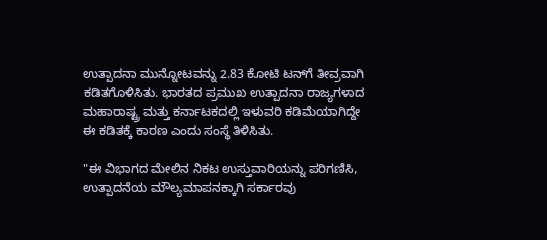ಉತ್ಪಾದನಾ ಮುನ್ನೋಟವನ್ನು 2.83 ಕೋಟಿ ಟನ್‌ಗೆ ತೀವ್ರವಾಗಿ ಕಡಿತಗೊಳಿಸಿತು. ಭಾರತದ ಪ್ರಮುಖ ಉತ್ಪಾದನಾ ರಾಜ್ಯಗಳಾದ ಮಹಾರಾಷ್ಟ್ರ ಮತ್ತು ಕರ್ನಾಟಕದಲ್ಲಿ ಇಳುವರಿ ಕಡಿಮೆಯಾಗಿದ್ದೇ ಈ ಕಡಿತಕ್ಕೆ ಕಾರಣ ಎಂದು ಸಂಸ್ಥೆ ತಿಳಿಸಿತು.

"ಈ ವಿಭಾಗದ ಮೇಲಿನ ನಿಕಟ ಉಸ್ತುವಾರಿಯನ್ನು ಪರಿಗಣಿಸಿ, ಉತ್ಪಾದನೆಯ ಮೌಲ್ಯಮಾಪನಕ್ಕಾಗಿ ಸರ್ಕಾರವು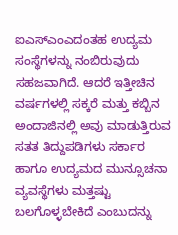ಐಎಸ್ಎಂಎದಂತಹ ಉದ್ಯಮ ಸಂಸ್ಥೆಗಳನ್ನು ನಂಬಿರುವುದು ಸಹಜವಾಗಿದೆ. ಆದರೆ ಇತ್ತೀಚಿನ ವರ್ಷಗಳಲ್ಲಿ ಸಕ್ಕರೆ ಮತ್ತು ಕಬ್ಬಿನ ಅಂದಾಜಿನಲ್ಲಿ ಅವು ಮಾಡುತ್ತಿರುವ ಸತತ ತಿದ್ದುಪಡಿಗಳು ಸರ್ಕಾರ ಹಾಗೂ ಉದ್ಯಮದ ಮುನ್ಸೂಚನಾ ವ್ಯವಸ್ಥೆಗಳು ಮತ್ತಷ್ಟು ಬಲಗೊಳ್ಳಬೇಕಿದೆ ಎಂಬುದನ್ನು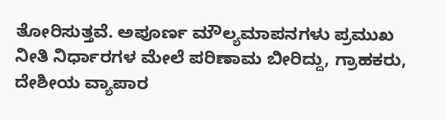ತೋರಿಸುತ್ತವೆ. ಅಪೂರ್ಣ ಮೌಲ್ಯಮಾಪನಗಳು ಪ್ರಮುಖ ನೀತಿ ನಿರ್ಧಾರಗಳ ಮೇಲೆ ಪರಿಣಾಮ ಬೀರಿದ್ದು, ಗ್ರಾಹಕರು, ದೇಶೀಯ ವ್ಯಾಪಾರ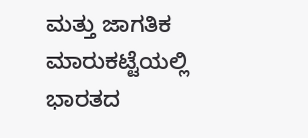ಮತ್ತು ಜಾಗತಿಕ ಮಾರುಕಟ್ಟೆಯಲ್ಲಿ ಭಾರತದ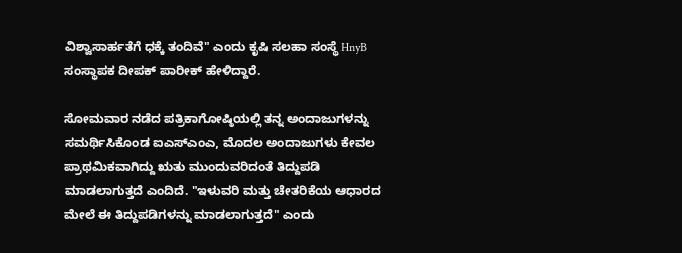ವಿಶ್ವಾಸಾರ್ಹತೆಗೆ ಧಕ್ಕೆ ತಂದಿವೆ" ಎಂದು ಕೃಷಿ ಸಲಹಾ ಸಂಸ್ಥೆ HnyB ಸಂಸ್ಥಾಪಕ ದೀಪಕ್ ಪಾರೀಕ್ ಹೇಳಿದ್ದಾರೆ.

ಸೋಮವಾರ ನಡೆದ ಪತ್ರಿಕಾಗೋಷ್ಠಿಯಲ್ಲಿ ತನ್ನ ಅಂದಾಜುಗಳನ್ನು ಸಮರ್ಥಿಸಿಕೊಂಡ ಐಎಸ್ಎಂಎ, ಮೊದಲ ಅಂದಾಜುಗಳು ಕೇವಲ ಪ್ರಾಥಮಿಕವಾಗಿದ್ದು ಋತು ಮುಂದುವರಿದಂತೆ ತಿದ್ದುಪಡಿ ಮಾಡಲಾಗುತ್ತದೆ ಎಂದಿದೆ. "ಇಳುವರಿ ಮತ್ತು ಚೇತರಿಕೆಯ ಆಧಾರದ ಮೇಲೆ ಈ ತಿದ್ದುಪಡಿಗಳನ್ನು ಮಾಡಲಾಗುತ್ತದೆ" ಎಂದು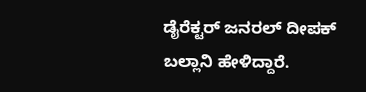ಡೈರೆಕ್ಟರ್ ಜನರಲ್ ದೀಪಕ್ ಬಲ್ಲಾನಿ ಹೇಳಿದ್ದಾರೆ.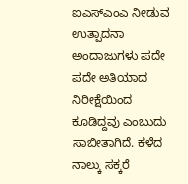ಐಎಸ್ಎಂಎ ನೀಡುವ ಉತ್ಪಾದನಾ ಅಂದಾಜುಗಳು ಪದೇ ಪದೇ ಅತಿಯಾದ ನಿರೀಕ್ಷೆಯಿಂದ ಕೂಡಿದ್ದವು ಎಂಬುದು ಸಾಬೀತಾಗಿದೆ. ಕಳೆದ ನಾಲ್ಕು ಸಕ್ಕರೆ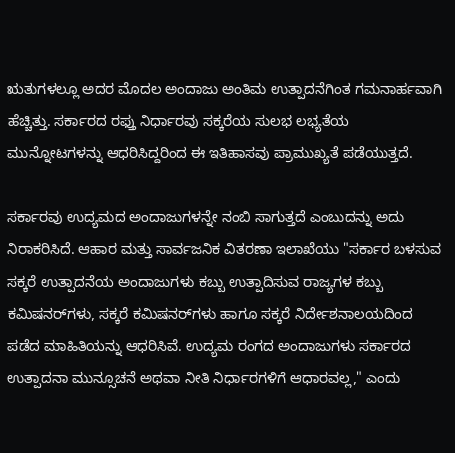ಋತುಗಳಲ್ಲೂ ಅದರ ಮೊದಲ ಅಂದಾಜು ಅಂತಿಮ ಉತ್ಪಾದನೆಗಿಂತ ಗಮನಾರ್ಹವಾಗಿ ಹೆಚ್ಚಿತ್ತು. ಸರ್ಕಾರದ ರಫ್ತು ನಿರ್ಧಾರವು ಸಕ್ಕರೆಯ ಸುಲಭ ಲಭ್ಯತೆಯ ಮುನ್ನೋಟಗಳನ್ನು ಆಧರಿಸಿದ್ದರಿಂದ ಈ ಇತಿಹಾಸವು ಪ್ರಾಮುಖ್ಯತೆ ಪಡೆಯುತ್ತದೆ.

ಸರ್ಕಾರವು ಉದ್ಯಮದ ಅಂದಾಜುಗಳನ್ನೇ ನಂಬಿ ಸಾಗುತ್ತದೆ ಎಂಬುದನ್ನು ಅದು ನಿರಾಕರಿಸಿದೆ. ಆಹಾರ ಮತ್ತು ಸಾರ್ವಜನಿಕ ವಿತರಣಾ ಇಲಾಖೆಯು "ಸರ್ಕಾರ ಬಳಸುವ ಸಕ್ಕರೆ ಉತ್ಪಾದನೆಯ ಅಂದಾಜುಗಳು ಕಬ್ಬು ಉತ್ಪಾದಿಸುವ ರಾಜ್ಯಗಳ ಕಬ್ಬು ಕಮಿಷನರ್‌ಗಳು, ಸಕ್ಕರೆ ಕಮಿಷನರ್‌ಗಳು ಹಾಗೂ ಸಕ್ಕರೆ ನಿರ್ದೇಶನಾಲಯದಿಂದ ಪಡೆದ ಮಾಹಿತಿಯನ್ನು ಆಧರಿಸಿವೆ. ಉದ್ಯಮ ರಂಗದ ಅಂದಾಜುಗಳು ಸರ್ಕಾರದ ಉತ್ಪಾದನಾ ಮುನ್ಸೂಚನೆ ಅಥವಾ ನೀತಿ ನಿರ್ಧಾರಗಳಿಗೆ ಆಧಾರವಲ್ಲ," ಎಂದು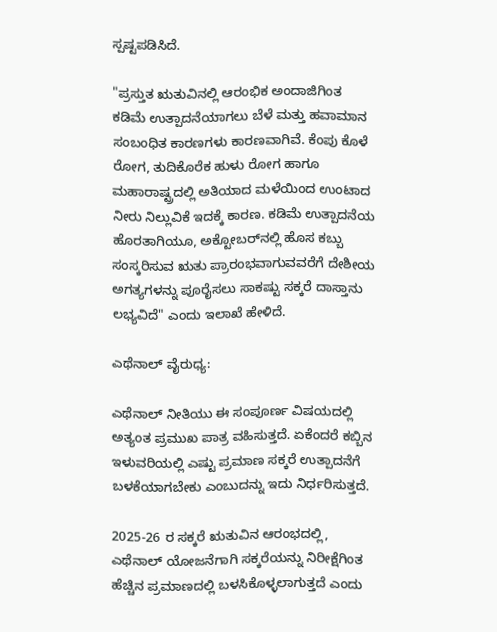ಸ್ಪಷ್ಟಪಡಿಸಿದೆ.

"ಪ್ರಸ್ತುತ ಋತುವಿನಲ್ಲಿ ಆರಂಭಿಕ ಅಂದಾಜಿಗಿಂತ ಕಡಿಮೆ ಉತ್ಪಾದನೆಯಾಗಲು ಬೆಳೆ ಮತ್ತು ಹವಾಮಾನ ಸಂಬಂಧಿತ ಕಾರಣಗಳು ಕಾರಣವಾಗಿವೆ. ಕೆಂಪು ಕೊಳೆ ರೋಗ, ತುದಿಕೊರೆಕ ಹುಳು ರೋಗ ಹಾಗೂ ಮಹಾರಾಷ್ಟ್ರದಲ್ಲಿ ಅತಿಯಾದ ಮಳೆಯಿಂದ ಉಂಟಾದ ನೀರು ನಿಲ್ಲುವಿಕೆ ಇದಕ್ಕೆ ಕಾರಣ. ಕಡಿಮೆ ಉತ್ಪಾದನೆಯ ಹೊರತಾಗಿಯೂ, ಅಕ್ಟೋಬರ್‌ನಲ್ಲಿ ಹೊಸ ಕಬ್ಬು ಸಂಸ್ಕರಿಸುವ ಋತು ಪ್ರಾರಂಭವಾಗುವವರೆಗೆ ದೇಶೀಯ ಅಗತ್ಯಗಳನ್ನು ಪೂರೈಸಲು ಸಾಕಷ್ಟು ಸಕ್ಕರೆ ದಾಸ್ತಾನು ಲಭ್ಯವಿದೆ" ಎಂದು ಇಲಾಖೆ ಹೇಳಿದೆ.

ಎಥೆನಾಲ್ ವೈರುಧ್ಯ:

ಎಥೆನಾಲ್ ನೀತಿಯು ಈ ಸಂಪೂರ್ಣ ವಿಷಯದಲ್ಲಿ ಅತ್ಯಂತ ಪ್ರಮುಖ ಪಾತ್ರ ವಹಿಸುತ್ತದೆ. ಏಕೆಂದರೆ ಕಬ್ಬಿನ ಇಳುವರಿಯಲ್ಲಿ ಎಷ್ಟು ಪ್ರಮಾಣ ಸಕ್ಕರೆ ಉತ್ಪಾದನೆಗೆ ಬಳಕೆಯಾಗಬೇಕು ಎಂಬುದನ್ನು ಇದು ನಿರ್ಧರಿಸುತ್ತದೆ.

2025-26 ರ ಸಕ್ಕರೆ ಋತುವಿನ ಆರಂಭದಲ್ಲಿ, ಎಥೆನಾಲ್ ಯೋಜನೆಗಾಗಿ ಸಕ್ಕರೆಯನ್ನು ನಿರೀಕ್ಷೆಗಿಂತ ಹೆಚ್ಚಿನ ಪ್ರಮಾಣದಲ್ಲಿ ಬಳಸಿಕೊಳ್ಳಲಾಗುತ್ತದೆ ಎಂದು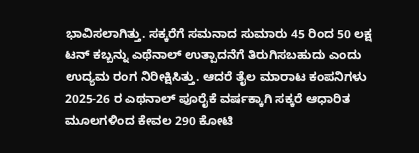ಭಾವಿಸಲಾಗಿತ್ತು. ಸಕ್ಕರೆಗೆ ಸಮನಾದ ಸುಮಾರು 45 ರಿಂದ 50 ಲಕ್ಷ ಟನ್ ಕಬ್ಬನ್ನು ಎಥೆನಾಲ್ ಉತ್ಪಾದನೆಗೆ ತಿರುಗಿಸಬಹುದು ಎಂದು ಉದ್ಯಮ ರಂಗ ನಿರೀಕ್ಷಿಸಿತ್ತು. ಆದರೆ ತೈಲ ಮಾರಾಟ ಕಂಪನಿಗಳು 2025-26 ರ ಎಥನಾಲ್ ಪೂರೈಕೆ ವರ್ಷಕ್ಕಾಗಿ ಸಕ್ಕರೆ ಆಧಾರಿತ ಮೂಲಗಳಿಂದ ಕೇವಲ 290 ಕೋಟಿ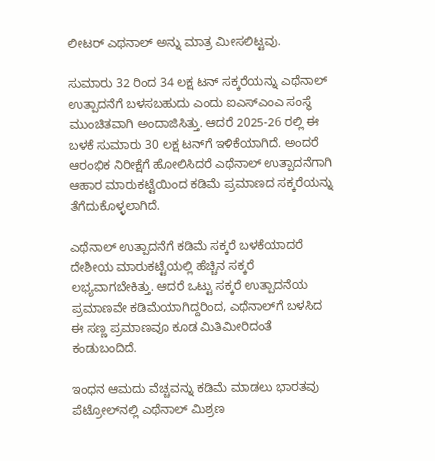ಲೀಟರ್ ಎಥನಾಲ್ ಅನ್ನು ಮಾತ್ರ ಮೀಸಲಿಟ್ಟವು.

ಸುಮಾರು 32 ರಿಂದ 34 ಲಕ್ಷ ಟನ್ ಸಕ್ಕರೆಯನ್ನು ಎಥೆನಾಲ್ ಉತ್ಪಾದನೆಗೆ ಬಳಸಬಹುದು ಎಂದು ಐಎಸ್ಎಂಎ ಸಂಸ್ಥೆ ಮುಂಚಿತವಾಗಿ ಅಂದಾಜಿಸಿತ್ತು. ಆದರೆ 2025-26 ರಲ್ಲಿ ಈ ಬಳಕೆ ಸುಮಾರು 30 ಲಕ್ಷ ಟನ್‌ಗೆ ಇಳಿಕೆಯಾಗಿದೆ. ಅಂದರೆ ಆರಂಭಿಕ ನಿರೀಕ್ಷೆಗೆ ಹೋಲಿಸಿದರೆ ಎಥೆನಾಲ್ ಉತ್ಪಾದನೆಗಾಗಿ ಆಹಾರ ಮಾರುಕಟ್ಟೆಯಿಂದ ಕಡಿಮೆ ಪ್ರಮಾಣದ ಸಕ್ಕರೆಯನ್ನು ತೆಗೆದುಕೊಳ್ಳಲಾಗಿದೆ.

ಎಥೆನಾಲ್ ಉತ್ಪಾದನೆಗೆ ಕಡಿಮೆ ಸಕ್ಕರೆ ಬಳಕೆಯಾದರೆ ದೇಶೀಯ ಮಾರುಕಟ್ಟೆಯಲ್ಲಿ ಹೆಚ್ಚಿನ ಸಕ್ಕರೆ ಲಭ್ಯವಾಗಬೇಕಿತ್ತು. ಆದರೆ ಒಟ್ಟು ಸಕ್ಕರೆ ಉತ್ಪಾದನೆಯ ಪ್ರಮಾಣವೇ ಕಡಿಮೆಯಾಗಿದ್ದರಿಂದ, ಎಥೆನಾಲ್‌ಗೆ ಬಳಸಿದ ಈ ಸಣ್ಣ ಪ್ರಮಾಣವೂ ಕೂಡ ಮಿತಿಮೀರಿದಂತೆ ಕಂಡುಬಂದಿದೆ.

ಇಂಧನ ಆಮದು ವೆಚ್ಚವನ್ನು ಕಡಿಮೆ ಮಾಡಲು ಭಾರತವು ಪೆಟ್ರೋಲ್‌ನಲ್ಲಿ ಎಥೆನಾಲ್ ಮಿಶ್ರಣ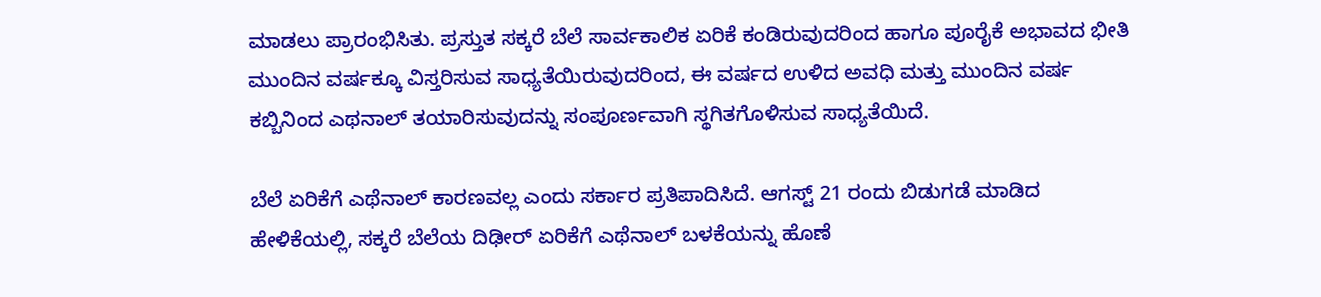ಮಾಡಲು ಪ್ರಾರಂಭಿಸಿತು. ಪ್ರಸ್ತುತ ಸಕ್ಕರೆ ಬೆಲೆ ಸಾರ್ವಕಾಲಿಕ ಏರಿಕೆ ಕಂಡಿರುವುದರಿಂದ ಹಾಗೂ ಪೂರೈಕೆ ಅಭಾವದ ಭೀತಿ ಮುಂದಿನ ವರ್ಷಕ್ಕೂ ವಿಸ್ತರಿಸುವ ಸಾಧ್ಯತೆಯಿರುವುದರಿಂದ, ಈ ವರ್ಷದ ಉಳಿದ ಅವಧಿ ಮತ್ತು ಮುಂದಿನ ವರ್ಷ ಕಬ್ಬಿನಿಂದ ಎಥನಾಲ್ ತಯಾರಿಸುವುದನ್ನು ಸಂಪೂರ್ಣವಾಗಿ ಸ್ಥಗಿತಗೊಳಿಸುವ ಸಾಧ್ಯತೆಯಿದೆ.

ಬೆಲೆ ಏರಿಕೆಗೆ ಎಥೆನಾಲ್ ಕಾರಣವಲ್ಲ ಎಂದು ಸರ್ಕಾರ ಪ್ರತಿಪಾದಿಸಿದೆ. ಆಗಸ್ಟ್ 21 ರಂದು ಬಿಡುಗಡೆ ಮಾಡಿದ ಹೇಳಿಕೆಯಲ್ಲಿ, ಸಕ್ಕರೆ ಬೆಲೆಯ ದಿಢೀರ್ ಏರಿಕೆಗೆ ಎಥೆನಾಲ್ ಬಳಕೆಯನ್ನು ಹೊಣೆ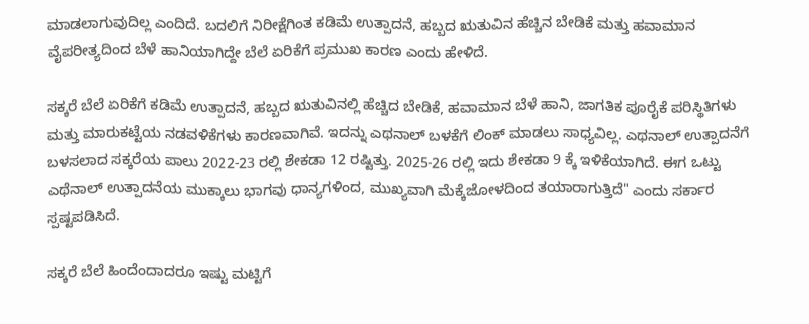ಮಾಡಲಾಗುವುದಿಲ್ಲ ಎಂದಿದೆ. ಬದಲಿಗೆ ನಿರೀಕ್ಷೆಗಿಂತ ಕಡಿಮೆ ಉತ್ಪಾದನೆ, ಹಬ್ಬದ ಋತುವಿನ ಹೆಚ್ಚಿನ ಬೇಡಿಕೆ ಮತ್ತು ಹವಾಮಾನ ವೈಪರೀತ್ಯದಿಂದ ಬೆಳೆ ಹಾನಿಯಾಗಿದ್ದೇ ಬೆಲೆ ಏರಿಕೆಗೆ ಪ್ರಮುಖ ಕಾರಣ ಎಂದು ಹೇಳಿದೆ.

ಸಕ್ಕರೆ ಬೆಲೆ ಏರಿಕೆಗೆ ಕಡಿಮೆ ಉತ್ಪಾದನೆ, ಹಬ್ಬದ ಋತುವಿನಲ್ಲಿ ಹೆಚ್ಚಿದ ಬೇಡಿಕೆ, ಹವಾಮಾನ ಬೆಳೆ ಹಾನಿ, ಜಾಗತಿಕ ಪೂರೈಕೆ ಪರಿಸ್ಥಿತಿಗಳು ಮತ್ತು ಮಾರುಕಟ್ಟೆಯ ನಡವಳಿಕೆಗಳು ಕಾರಣವಾಗಿವೆ. ಇದನ್ನು ಎಥನಾಲ್ ಬಳಕೆಗೆ ಲಿಂಕ್ ಮಾಡಲು ಸಾಧ್ಯವಿಲ್ಲ. ಎಥನಾಲ್ ಉತ್ಪಾದನೆಗೆ ಬಳಸಲಾದ ಸಕ್ಕರೆಯ ಪಾಲು 2022-23 ರಲ್ಲಿ ಶೇಕಡಾ 12 ರಷ್ಟಿತ್ತು. 2025-26 ರಲ್ಲಿ ಇದು ಶೇಕಡಾ 9 ಕ್ಕೆ ಇಳಿಕೆಯಾಗಿದೆ. ಈಗ ಒಟ್ಟು ಎಥೆನಾಲ್ ಉತ್ಪಾದನೆಯ ಮುಕ್ಕಾಲು ಭಾಗವು ಧಾನ್ಯಗಳಿಂದ, ಮುಖ್ಯವಾಗಿ ಮೆಕ್ಕೆಜೋಳದಿಂದ ತಯಾರಾಗುತ್ತಿದೆ" ಎಂದು ಸರ್ಕಾರ ಸ್ಪಷ್ಟಪಡಿಸಿದೆ.

ಸಕ್ಕರೆ ಬೆಲೆ ಹಿಂದೆಂದಾದರೂ ಇಷ್ಟು ಮಟ್ಟಿಗೆ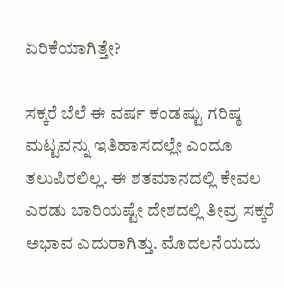ಏರಿಕೆಯಾಗಿತ್ತೇ?

ಸಕ್ಕರೆ ಬೆಲೆ ಈ ವರ್ಷ ಕಂಡಷ್ಟು ಗರಿಷ್ಠ ಮಟ್ಟವನ್ನು ಇತಿಹಾಸದಲ್ಲೇ ಎಂದೂ ತಲುಪಿರಲಿಲ್ಲ. ಈ ಶತಮಾನದಲ್ಲಿ ಕೇವಲ ಎರಡು ಬಾರಿಯಷ್ಟೇ ದೇಶದಲ್ಲಿ ತೀವ್ರ ಸಕ್ಕರೆ ಅಭಾವ ಎದುರಾಗಿತ್ತು. ಮೊದಲನೆಯದು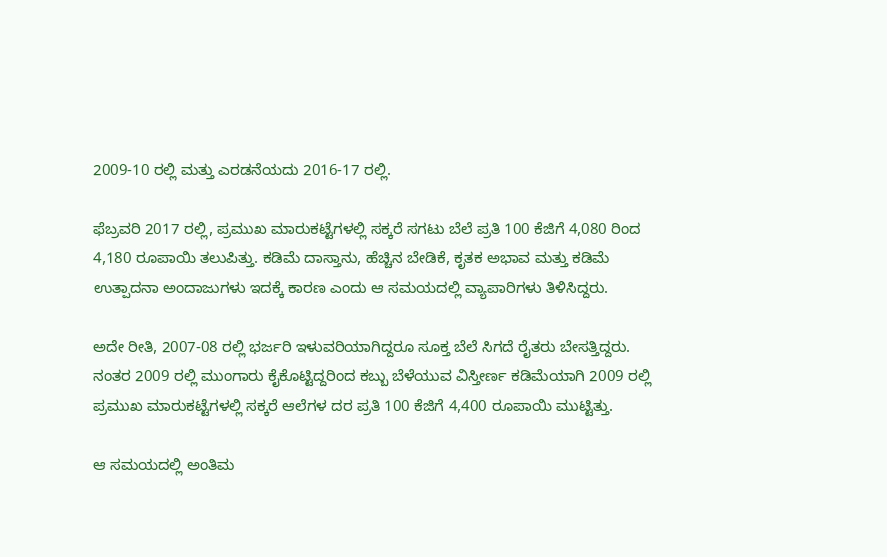2009-10 ರಲ್ಲಿ ಮತ್ತು ಎರಡನೆಯದು 2016-17 ರಲ್ಲಿ.

ಫೆಬ್ರವರಿ 2017 ರಲ್ಲಿ, ಪ್ರಮುಖ ಮಾರುಕಟ್ಟೆಗಳಲ್ಲಿ ಸಕ್ಕರೆ ಸಗಟು ಬೆಲೆ ಪ್ರತಿ 100 ಕೆಜಿಗೆ 4,080 ರಿಂದ 4,180 ರೂಪಾಯಿ ತಲುಪಿತ್ತು. ಕಡಿಮೆ ದಾಸ್ತಾನು, ಹೆಚ್ಚಿನ ಬೇಡಿಕೆ, ಕೃತಕ ಅಭಾವ ಮತ್ತು ಕಡಿಮೆ ಉತ್ಪಾದನಾ ಅಂದಾಜುಗಳು ಇದಕ್ಕೆ ಕಾರಣ ಎಂದು ಆ ಸಮಯದಲ್ಲಿ ವ್ಯಾಪಾರಿಗಳು ತಿಳಿಸಿದ್ದರು.

ಅದೇ ರೀತಿ, 2007-08 ರಲ್ಲಿ ಭರ್ಜರಿ ಇಳುವರಿಯಾಗಿದ್ದರೂ ಸೂಕ್ತ ಬೆಲೆ ಸಿಗದೆ ರೈತರು ಬೇಸತ್ತಿದ್ದರು. ನಂತರ 2009 ರಲ್ಲಿ ಮುಂಗಾರು ಕೈಕೊಟ್ಟಿದ್ದರಿಂದ ಕಬ್ಬು ಬೆಳೆಯುವ ವಿಸ್ತೀರ್ಣ ಕಡಿಮೆಯಾಗಿ 2009 ರಲ್ಲಿ ಪ್ರಮುಖ ಮಾರುಕಟ್ಟೆಗಳಲ್ಲಿ ಸಕ್ಕರೆ ಆಲೆಗಳ ದರ ಪ್ರತಿ 100 ಕೆಜಿಗೆ 4,400 ರೂಪಾಯಿ ಮುಟ್ಟಿತ್ತು.

ಆ ಸಮಯದಲ್ಲಿ ಅಂತಿಮ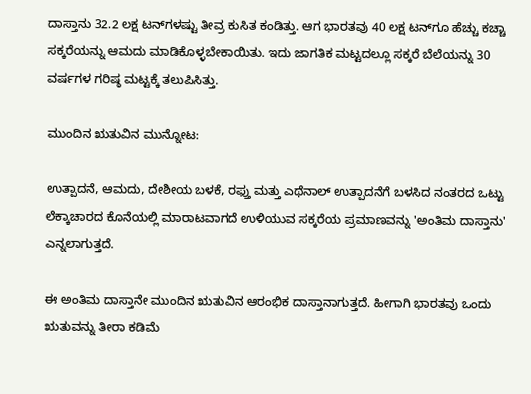ದಾಸ್ತಾನು 32.2 ಲಕ್ಷ ಟನ್‌ಗಳಷ್ಟು ತೀವ್ರ ಕುಸಿತ ಕಂಡಿತ್ತು. ಆಗ ಭಾರತವು 40 ಲಕ್ಷ ಟನ್‌ಗೂ ಹೆಚ್ಚು ಕಚ್ಚಾ ಸಕ್ಕರೆಯನ್ನು ಆಮದು ಮಾಡಿಕೊಳ್ಳಬೇಕಾಯಿತು. ಇದು ಜಾಗತಿಕ ಮಟ್ಟದಲ್ಲೂ ಸಕ್ಕರೆ ಬೆಲೆಯನ್ನು 30 ವರ್ಷಗಳ ಗರಿಷ್ಠ ಮಟ್ಟಕ್ಕೆ ತಲುಪಿಸಿತ್ತು.

ಮುಂದಿನ ಋತುವಿನ ಮುನ್ನೋಟ:

ಉತ್ಪಾದನೆ, ಆಮದು, ದೇಶೀಯ ಬಳಕೆ, ರಫ್ತು ಮತ್ತು ಎಥೆನಾಲ್ ಉತ್ಪಾದನೆಗೆ ಬಳಸಿದ ನಂತರದ ಒಟ್ಟು ಲೆಕ್ಕಾಚಾರದ ಕೊನೆಯಲ್ಲಿ ಮಾರಾಟವಾಗದೆ ಉಳಿಯುವ ಸಕ್ಕರೆಯ ಪ್ರಮಾಣವನ್ನು 'ಅಂತಿಮ ದಾಸ್ತಾನು' ಎನ್ನಲಾಗುತ್ತದೆ.

ಈ ಅಂತಿಮ ದಾಸ್ತಾನೇ ಮುಂದಿನ ಋತುವಿನ ಆರಂಭಿಕ ದಾಸ್ತಾನಾಗುತ್ತದೆ. ಹೀಗಾಗಿ ಭಾರತವು ಒಂದು ಋತುವನ್ನು ತೀರಾ ಕಡಿಮೆ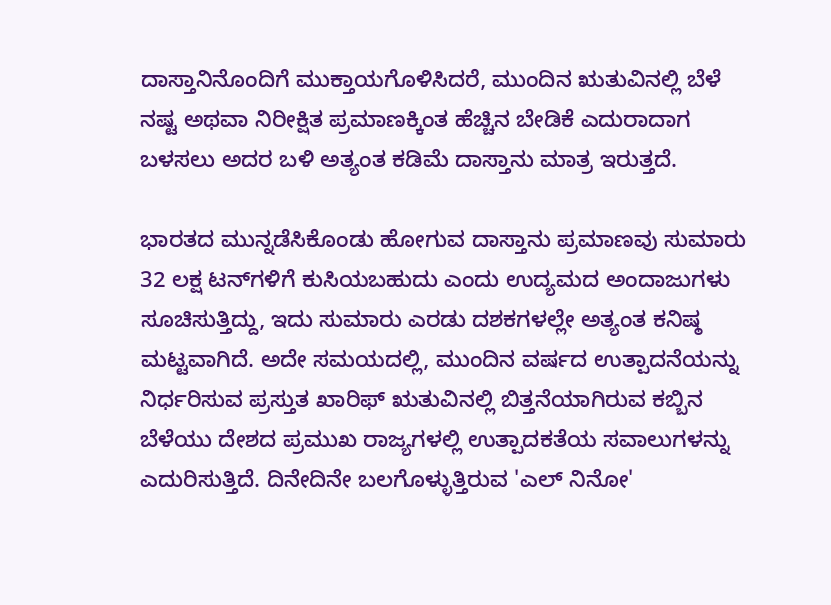ದಾಸ್ತಾನಿನೊಂದಿಗೆ ಮುಕ್ತಾಯಗೊಳಿಸಿದರೆ, ಮುಂದಿನ ಋತುವಿನಲ್ಲಿ ಬೆಳೆ ನಷ್ಟ ಅಥವಾ ನಿರೀಕ್ಷಿತ ಪ್ರಮಾಣಕ್ಕಿಂತ ಹೆಚ್ಚಿನ ಬೇಡಿಕೆ ಎದುರಾದಾಗ ಬಳಸಲು ಅದರ ಬಳಿ ಅತ್ಯಂತ ಕಡಿಮೆ ದಾಸ್ತಾನು ಮಾತ್ರ ಇರುತ್ತದೆ.

ಭಾರತದ ಮುನ್ನಡೆಸಿಕೊಂಡು ಹೋಗುವ ದಾಸ್ತಾನು ಪ್ರಮಾಣವು ಸುಮಾರು 32 ಲಕ್ಷ ಟನ್‌ಗಳಿಗೆ ಕುಸಿಯಬಹುದು ಎಂದು ಉದ್ಯಮದ ಅಂದಾಜುಗಳು ಸೂಚಿಸುತ್ತಿದ್ದು, ಇದು ಸುಮಾರು ಎರಡು ದಶಕಗಳಲ್ಲೇ ಅತ್ಯಂತ ಕನಿಷ್ಠ ಮಟ್ಟವಾಗಿದೆ. ಅದೇ ಸಮಯದಲ್ಲಿ, ಮುಂದಿನ ವರ್ಷದ ಉತ್ಪಾದನೆಯನ್ನು ನಿರ್ಧರಿಸುವ ಪ್ರಸ್ತುತ ಖಾರಿಫ್ ಋತುವಿನಲ್ಲಿ ಬಿತ್ತನೆಯಾಗಿರುವ ಕಬ್ಬಿನ ಬೆಳೆಯು ದೇಶದ ಪ್ರಮುಖ ರಾಜ್ಯಗಳಲ್ಲಿ ಉತ್ಪಾದಕತೆಯ ಸವಾಲುಗಳನ್ನು ಎದುರಿಸುತ್ತಿದೆ. ದಿನೇದಿನೇ ಬಲಗೊಳ್ಳುತ್ತಿರುವ 'ಎಲ್ ನಿನೋ'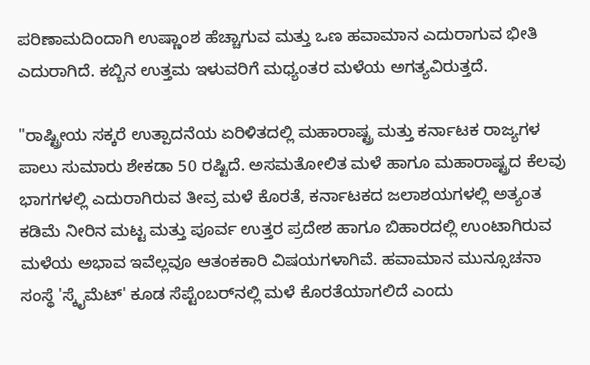ಪರಿಣಾಮದಿಂದಾಗಿ ಉಷ್ಣಾಂಶ ಹೆಚ್ಚಾಗುವ ಮತ್ತು ಒಣ ಹವಾಮಾನ ಎದುರಾಗುವ ಭೀತಿ ಎದುರಾಗಿದೆ. ಕಬ್ಬಿನ ಉತ್ತಮ ಇಳುವರಿಗೆ ಮಧ್ಯಂತರ ಮಳೆಯ ಅಗತ್ಯವಿರುತ್ತದೆ.

"ರಾಷ್ಟ್ರೀಯ ಸಕ್ಕರೆ ಉತ್ಪಾದನೆಯ ಏರಿಳಿತದಲ್ಲಿ ಮಹಾರಾಷ್ಟ್ರ ಮತ್ತು ಕರ್ನಾಟಕ ರಾಜ್ಯಗಳ ಪಾಲು ಸುಮಾರು ಶೇಕಡಾ 50 ರಷ್ಟಿದೆ. ಅಸಮತೋಲಿತ ಮಳೆ ಹಾಗೂ ಮಹಾರಾಷ್ಟ್ರದ ಕೆಲವು ಭಾಗಗಳಲ್ಲಿ ಎದುರಾಗಿರುವ ತೀವ್ರ ಮಳೆ ಕೊರತೆ, ಕರ್ನಾಟಕದ ಜಲಾಶಯಗಳಲ್ಲಿ ಅತ್ಯಂತ ಕಡಿಮೆ ನೀರಿನ ಮಟ್ಟ ಮತ್ತು ಪೂರ್ವ ಉತ್ತರ ಪ್ರದೇಶ ಹಾಗೂ ಬಿಹಾರದಲ್ಲಿ ಉಂಟಾಗಿರುವ ಮಳೆಯ ಅಭಾವ ಇವೆಲ್ಲವೂ ಆತಂಕಕಾರಿ ವಿಷಯಗಳಾಗಿವೆ. ಹವಾಮಾನ ಮುನ್ಸೂಚನಾ ಸಂಸ್ಥೆ 'ಸ್ಕೈಮೆಟ್' ಕೂಡ ಸೆಪ್ಟೆಂಬರ್‌ನಲ್ಲಿ ಮಳೆ ಕೊರತೆಯಾಗಲಿದೆ ಎಂದು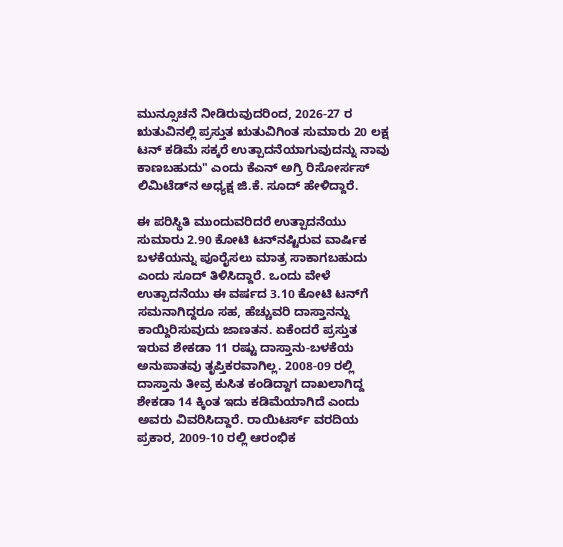ಮುನ್ಸೂಚನೆ ನೀಡಿರುವುದರಿಂದ, 2026-27 ರ ಋತುವಿನಲ್ಲಿ ಪ್ರಸ್ತುತ ಋತುವಿಗಿಂತ ಸುಮಾರು 20 ಲಕ್ಷ ಟನ್ ಕಡಿಮೆ ಸಕ್ಕರೆ ಉತ್ಪಾದನೆಯಾಗುವುದನ್ನು ನಾವು ಕಾಣಬಹುದು" ಎಂದು ಕೆಎನ್ ಅಗ್ರಿ ರಿಸೋರ್ಸಸ್ ಲಿಮಿಟೆಡ್‌ನ ಅಧ್ಯಕ್ಷ ಜಿ.ಕೆ. ಸೂದ್ ಹೇಳಿದ್ದಾರೆ.

ಈ ಪರಿಸ್ಥಿತಿ ಮುಂದುವರಿದರೆ ಉತ್ಪಾದನೆಯು ಸುಮಾರು 2.90 ಕೋಟಿ ಟನ್‌ನಷ್ಟಿರುವ ವಾರ್ಷಿಕ ಬಳಕೆಯನ್ನು ಪೂರೈಸಲು ಮಾತ್ರ ಸಾಕಾಗಬಹುದು ಎಂದು ಸೂದ್ ತಿಳಿಸಿದ್ದಾರೆ. ಒಂದು ವೇಳೆ ಉತ್ಪಾದನೆಯು ಈ ವರ್ಷದ 3.10 ಕೋಟಿ ಟನ್‌ಗೆ ಸಮನಾಗಿದ್ದರೂ ಸಹ, ಹೆಚ್ಚುವರಿ ದಾಸ್ತಾನನ್ನು ಕಾಯ್ದಿರಿಸುವುದು ಜಾಣತನ. ಏಕೆಂದರೆ ಪ್ರಸ್ತುತ ಇರುವ ಶೇಕಡಾ 11 ರಷ್ಟು ದಾಸ್ತಾನು-ಬಳಕೆಯ ಅನುಪಾತವು ತೃಪ್ತಿಕರವಾಗಿಲ್ಲ. 2008-09 ರಲ್ಲಿ ದಾಸ್ತಾನು ತೀವ್ರ ಕುಸಿತ ಕಂಡಿದ್ದಾಗ ದಾಖಲಾಗಿದ್ದ ಶೇಕಡಾ 14 ಕ್ಕಿಂತ ಇದು ಕಡಿಮೆಯಾಗಿದೆ ಎಂದು ಅವರು ವಿವರಿಸಿದ್ದಾರೆ. ರಾಯಿಟರ್ಸ್ ವರದಿಯ ಪ್ರಕಾರ, 2009-10 ರಲ್ಲಿ ಆರಂಭಿಕ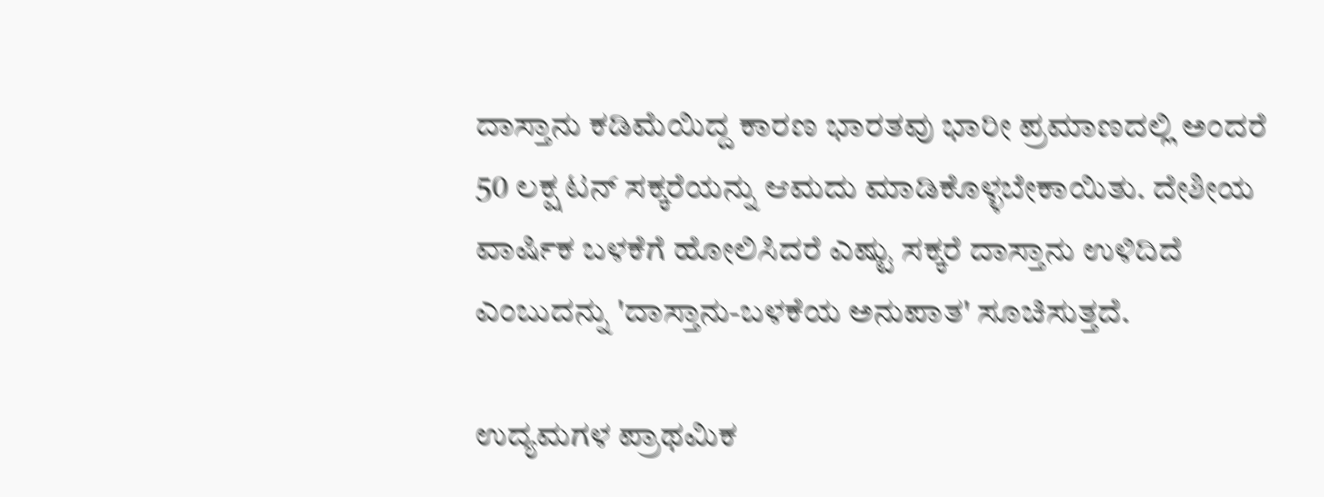ದಾಸ್ತಾನು ಕಡಿಮೆಯಿದ್ದ ಕಾರಣ ಭಾರತವು ಭಾರೀ ಪ್ರಮಾಣದಲ್ಲಿ ಅಂದರೆ 50 ಲಕ್ಷ ಟನ್ ಸಕ್ಕರೆಯನ್ನು ಆಮದು ಮಾಡಿಕೊಳ್ಳಬೇಕಾಯಿತು. ದೇಶೀಯ ವಾರ್ಷಿಕ ಬಳಕೆಗೆ ಹೋಲಿಸಿದರೆ ಎಷ್ಟು ಸಕ್ಕರೆ ದಾಸ್ತಾನು ಉಳಿದಿದೆ ಎಂಬುದನ್ನು 'ದಾಸ್ತಾನು-ಬಳಕೆಯ ಅನುಪಾತ' ಸೂಚಿಸುತ್ತದೆ.

ಉದ್ಯಮಗಳ ಪ್ರಾಥಮಿಕ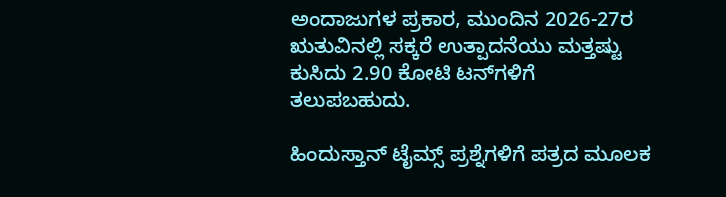ಅಂದಾಜುಗಳ ಪ್ರಕಾರ, ಮುಂದಿನ 2026-27ರ ಋತುವಿನಲ್ಲಿ ಸಕ್ಕರೆ ಉತ್ಪಾದನೆಯು ಮತ್ತಷ್ಟು ಕುಸಿದು 2.90 ಕೋಟಿ ಟನ್‌ಗಳಿಗೆ ತಲುಪಬಹುದು.

ಹಿಂದುಸ್ತಾನ್ ಟೈಮ್ಸ್ ಪ್ರಶ್ನೆಗಳಿಗೆ ಪತ್ರದ ಮೂಲಕ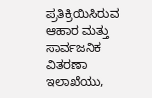ಪ್ರತಿಕ್ರಿಯಿಸಿರುವ ಆಹಾರ ಮತ್ತು ಸಾರ್ವಜನಿಕ ವಿತರಣಾ ಇಲಾಖೆಯು,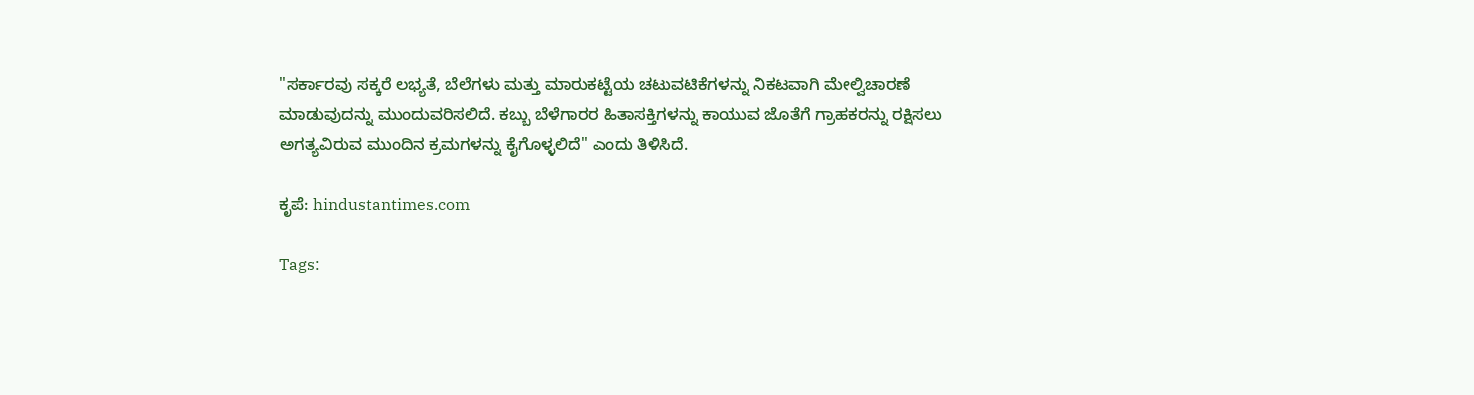"ಸರ್ಕಾರವು ಸಕ್ಕರೆ ಲಭ್ಯತೆ, ಬೆಲೆಗಳು ಮತ್ತು ಮಾರುಕಟ್ಟೆಯ ಚಟುವಟಿಕೆಗಳನ್ನು ನಿಕಟವಾಗಿ ಮೇಲ್ವಿಚಾರಣೆ ಮಾಡುವುದನ್ನು ಮುಂದುವರಿಸಲಿದೆ. ಕಬ್ಬು ಬೆಳೆಗಾರರ ಹಿತಾಸಕ್ತಿಗಳನ್ನು ಕಾಯುವ ಜೊತೆಗೆ ಗ್ರಾಹಕರನ್ನು ರಕ್ಷಿಸಲು ಅಗತ್ಯವಿರುವ ಮುಂದಿನ ಕ್ರಮಗಳನ್ನು ಕೈಗೊಳ್ಳಲಿದೆ" ಎಂದು ತಿಳಿಸಿದೆ.

ಕೃಪೆ: hindustantimes.com

Tags: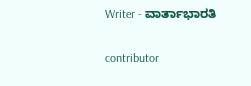Writer - ವಾರ್ತಾಭಾರತಿ

contributor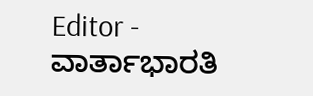Editor - ವಾರ್ತಾಭಾರತಿ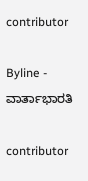contributor

Byline - ವಾರ್ತಾಭಾರತಿ

contributor